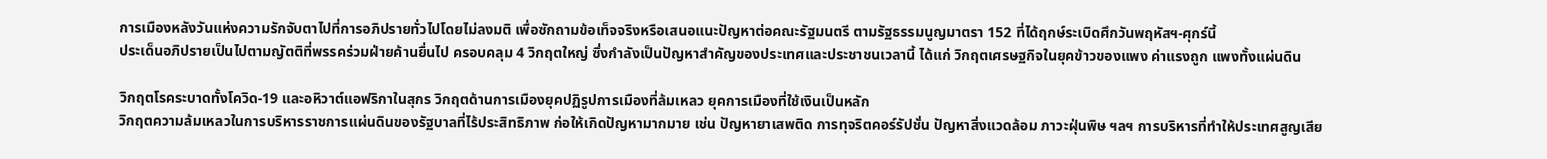การเมืองหลังวันแห่งความรักจับตาไปที่การอภิปรายทั่วไปโดยไม่ลงมติ เพื่อซักถามข้อเท็จจริงหรือเสนอแนะปัญหาต่อคณะรัฐมนตรี ตามรัฐธรรมนูญมาตรา 152 ที่ได้ฤกษ์ระเบิดศึกวันพฤหัสฯ-ศุกร์นี้
ประเด็นอภิปรายเป็นไปตามญัตติที่พรรคร่วมฝ่ายค้านยื่นไป ครอบคลุม 4 วิกฤตใหญ่ ซึ่งกำลังเป็นปัญหาสำคัญของประเทศและประชาชนเวลานี้ ได้แก่ วิกฤตเศรษฐกิจในยุคข้าวของแพง ค่าแรงถูก แพงทั้งแผ่นดิน

วิกฤตโรคระบาดทั้งโควิด-19 และอหิวาต์แอฟริกาในสุกร วิกฤตด้านการเมืองยุคปฏิรูปการเมืองที่ล้มเหลว ยุคการเมืองที่ใช้เงินเป็นหลัก
วิกฤตความล้มเหลวในการบริหารราชการแผ่นดินของรัฐบาลที่ไร้ประสิทธิภาพ ก่อให้เกิดปัญหามากมาย เช่น ปัญหายาเสพติด การทุจริตคอร์รัปชั่น ปัญหาสิ่งแวดล้อม ภาวะฝุ่นพิษ ฯลฯ การบริหารที่ทำให้ประเทศสูญเสีย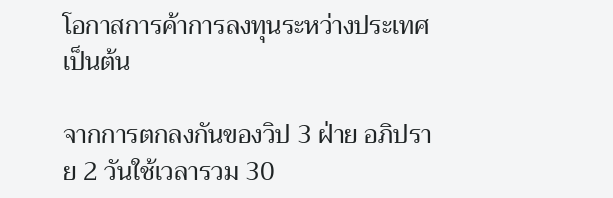โอกาสการค้าการลงทุนระหว่างประเทศ เป็นต้น

จากการตกลงกันของวิป 3 ฝ่าย อภิปราย 2 วันใช้เวลารวม 30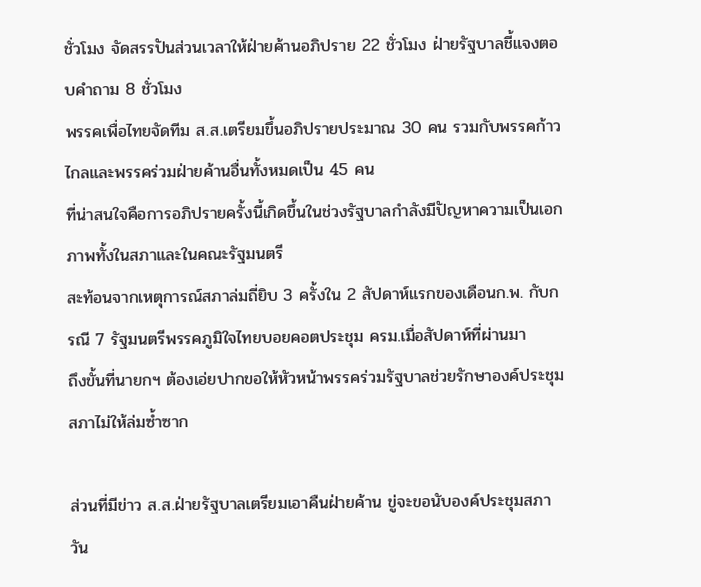ชั่วโมง จัดสรรปันส่วนเวลาให้ฝ่ายค้านอภิปราย 22 ชั่วโมง ฝ่ายรัฐบาลชี้แจงตอบคำถาม 8 ชั่วโมง
พรรคเพื่อไทยจัดทีม ส.ส.เตรียมขึ้นอภิปรายประมาณ 30 คน รวมกับพรรคก้าวไกลและพรรคร่วมฝ่ายค้านอื่นทั้งหมดเป็น 45 คน
ที่น่าสนใจคือการอภิปรายครั้งนี้เกิดขึ้นในช่วงรัฐบาลกำลังมีปัญหาความเป็นเอกภาพทั้งในสภาและในคณะรัฐมนตรี
สะท้อนจากเหตุการณ์สภาล่มถี่ยิบ 3 ครั้งใน 2 สัปดาห์แรกของเดือนก.พ. กับกรณี 7 รัฐมนตรีพรรคภูมิใจไทยบอยคอตประชุม ครม.เมื่อสัปดาห์ที่ผ่านมา
ถึงขั้นที่นายกฯ ต้องเอ่ยปากขอให้หัวหน้าพรรคร่วมรัฐบาลช่วยรักษาองค์ประชุมสภาไม่ให้ล่มซ้ำซาก

ส่วนที่มีข่าว ส.ส.ฝ่ายรัฐบาลเตรียมเอาคืนฝ่ายค้าน ขู่จะขอนับองค์ประชุมสภาวัน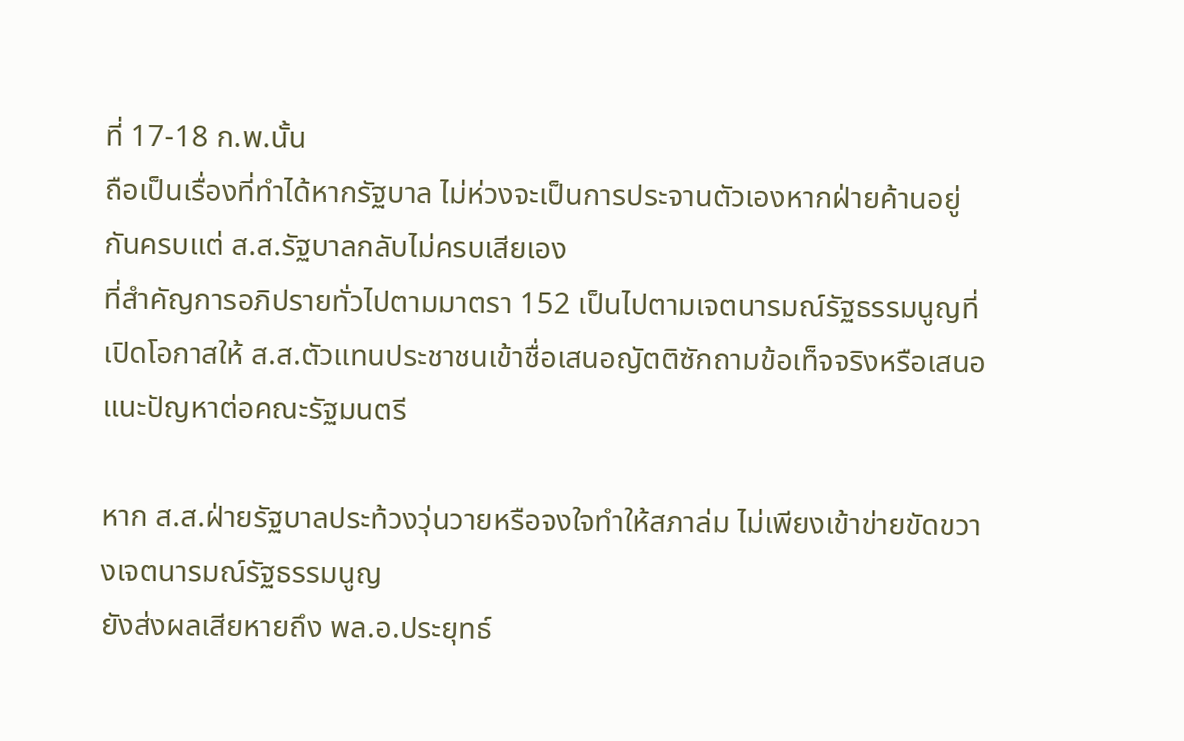ที่ 17-18 ก.พ.นั้น
ถือเป็นเรื่องที่ทำได้หากรัฐบาล ไม่ห่วงจะเป็นการประจานตัวเองหากฝ่ายค้านอยู่กันครบแต่ ส.ส.รัฐบาลกลับไม่ครบเสียเอง
ที่สำคัญการอภิปรายทั่วไปตามมาตรา 152 เป็นไปตามเจตนารมณ์รัฐธรรมนูญที่เปิดโอกาสให้ ส.ส.ตัวแทนประชาชนเข้าชื่อเสนอญัตติซักถามข้อเท็จจริงหรือเสนอแนะปัญหาต่อคณะรัฐมนตรี

หาก ส.ส.ฝ่ายรัฐบาลประท้วงวุ่นวายหรือจงใจทำให้สภาล่ม ไม่เพียงเข้าข่ายขัดขวางเจตนารมณ์รัฐธรรมนูญ
ยังส่งผลเสียหายถึง พล.อ.ประยุทธ์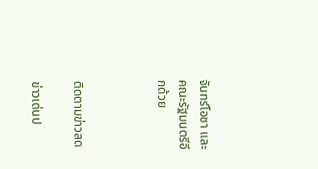จันทร์โอชา และคณะรัฐมนตรีอีกด้วย



ติดตามข่าวสด

ข่าวเด่นป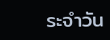ระจำวัน